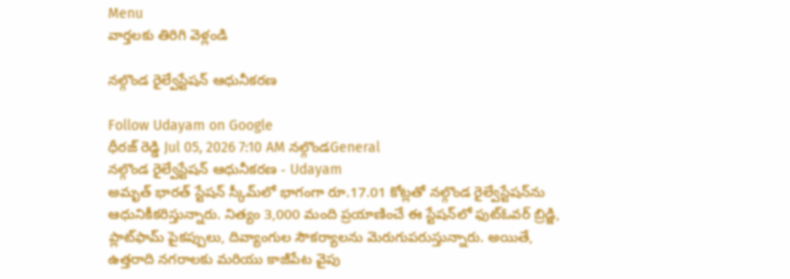Menu
వార్తలకు తిరిగి వెళ్లండి

నల్గొండ రైల్వేస్టేషన్ ఆధునీకరణ

Follow Udayam on Google
ధీరజ్ రెడ్డి Jul 05, 2026 7:10 AM నల్గొండGeneral
నల్గొండ రైల్వేస్టేషన్ ఆధునీకరణ - Udayam
అమృత్ భారత్ స్టేషన్ స్కీమ్‌లో భాగంగా రూ.17.01 కోట్లతో నల్గొండ రైల్వేస్టేషన్‌ను ఆధునికీకరిస్తున్నారు. నిత్యం 3,000 మంది ప్రయాణించే ఈ స్టేషన్‌లో ఫుట్‌ఓవర్‌ బ్రిడ్జి, ప్లాట్‌ఫామ్‌ పైకప్పులు, దివ్యాంగుల సౌకర్యాలను మెరుగుపరుస్తున్నారు. అయితే, ఉత్తరాది నగరాలకు మరియు కాజీపేట వైపు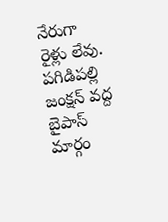నేరుగా రైళ్లు లేవు. పగిడిపల్లి జంక్షన్ వద్ద బైపాస్ మార్గం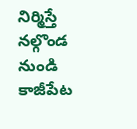నిర్మిస్తే నల్గొండ నుండి కాజీపేట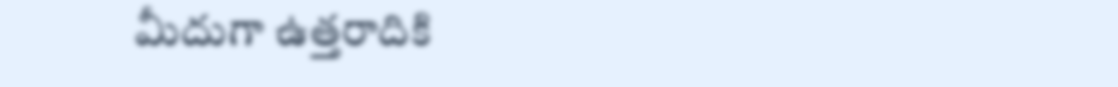మీదుగా ఉత్తరాదికి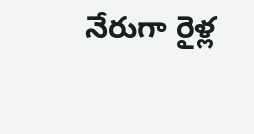నేరుగా రైళ్ల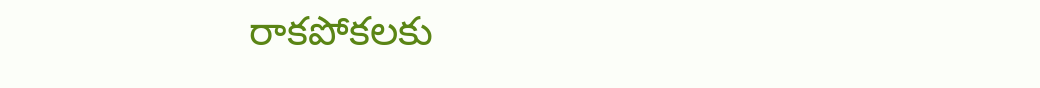రాకపోకలకు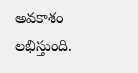అవకాశం లభిస్తుంది.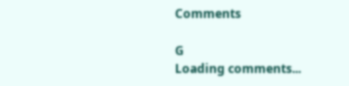Comments

G
Loading comments...